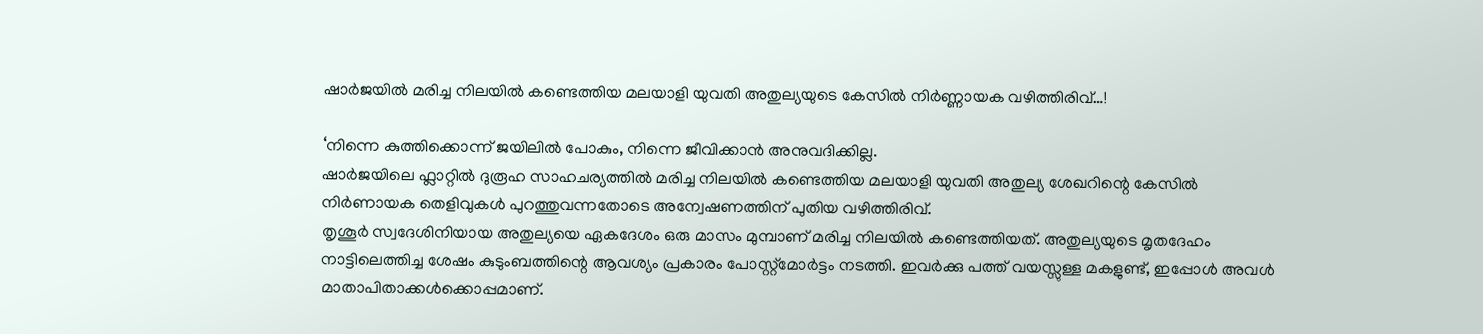ഷാർജയിൽ മരിച്ച നിലയിൽ കണ്ടെത്തിയ മലയാളി യുവതി അതുല്യയുടെ കേസിൽ നിർണ്ണായക വഴിത്തിരിവ്…!

‘നിന്നെ കുത്തിക്കൊന്ന് ജയിലിൽ പോകും, നിന്നെ ജീവിക്കാൻ അനുവദിക്കില്ല.
ഷാർജയിലെ ഫ്ലാറ്റിൽ ദുരൂഹ സാഹചര്യത്തിൽ മരിച്ച നിലയിൽ കണ്ടെത്തിയ മലയാളി യുവതി അതുല്യ ശേഖറിന്റെ കേസിൽ നിർണായക തെളിവുകൾ പുറത്തുവന്നതോടെ അന്വേഷണത്തിന് പുതിയ വഴിത്തിരിവ്.
തൃശൂർ സ്വദേശിനിയായ അതുല്യയെ ഏകദേശം ഒരു മാസം മുമ്പാണ് മരിച്ച നിലയിൽ കണ്ടെത്തിയത്. അതുല്യയുടെ മൃതദേഹം നാട്ടിലെത്തിച്ച ശേഷം കുടുംബത്തിന്റെ ആവശ്യം പ്രകാരം പോസ്റ്റ്മോർട്ടം നടത്തി. ഇവർക്കു പത്ത് വയസ്സുള്ള മകളുണ്ട്, ഇപ്പോൾ അവൾ മാതാപിതാക്കൾക്കൊപ്പമാണ്.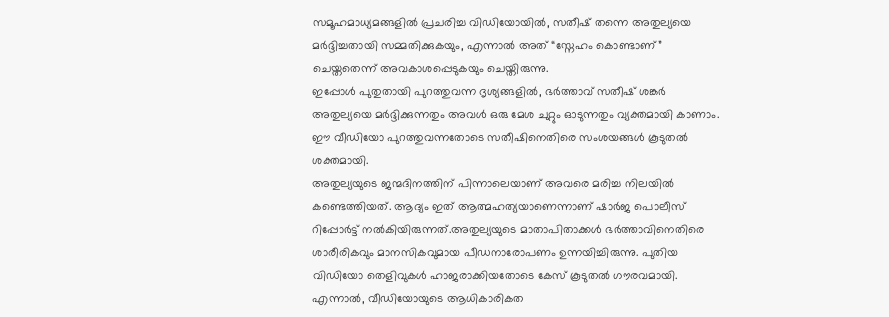സമൂഹമാധ്യമങ്ങളിൽ പ്രചരിച്ച വിഡിയോയിൽ, സതീഷ് തന്നെ അതുല്യയെ മർദ്ദിച്ചതായി സമ്മതിക്കുകയും, എന്നാൽ അത് “സ്നേഹം കൊണ്ടാണ്” ചെയ്തതെന്ന് അവകാശപ്പെടുകയും ചെയ്തിരുന്നു.
ഇപ്പോൾ പുതുതായി പുറത്തുവന്ന ദൃശ്യങ്ങളിൽ, ഭർത്താവ് സതീഷ് ശങ്കർ അതുല്യയെ മർദ്ദിക്കുന്നതും അവൾ ഒരു മേശ ചുറ്റും ഓടുന്നതും വ്യക്തമായി കാണാം. ഈ വീഡിയോ പുറത്തുവന്നതോടെ സതീഷിനെതിരെ സംശയങ്ങൾ കൂടുതൽ ശക്തമായി.
അതുല്യയുടെ ജന്മദിനത്തിന് പിന്നാലെയാണ് അവരെ മരിച്ച നിലയിൽ കണ്ടെത്തിയത്. ആദ്യം ഇത് ആത്മഹത്യയാണെന്നാണ് ഷാർജ പൊലീസ് റിപ്പോർട്ട് നൽകിയിരുന്നത്.അതുല്യയുടെ മാതാപിതാക്കൾ ഭർത്താവിനെതിരെ ശാരീരികവും മാനസികവുമായ പീഡനാരോപണം ഉന്നയിച്ചിരുന്നു. പുതിയ വിഡിയോ തെളിവുകൾ ഹാജരാക്കിയതോടെ കേസ് കൂടുതൽ ഗൗരവമായി.
എന്നാൽ, വീഡിയോയുടെ ആധികാരികത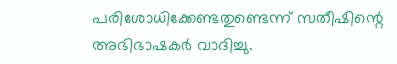പരിശോധിക്കേണ്ടതുണ്ടെന്ന് സതീഷിന്റെ അഭിഭാഷകർ വാദിച്ചു.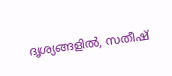ദൃശ്യങ്ങളിൽ, സതീഷ്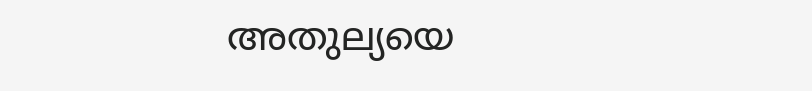അതുല്യയെ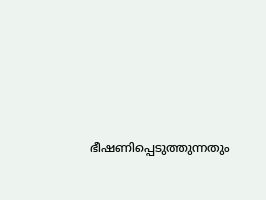ഭീഷണിപ്പെടുത്തുന്നതും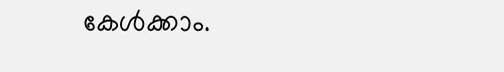കേൾക്കാം.